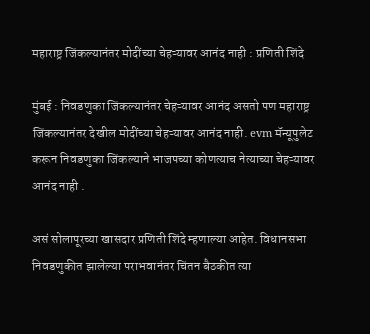महाराष्ट्र जिंकल्यानंतर मोदींच्या चेहऱ्यावर आनंद नाही : प्रणिती शिंदे

मुंबई : निवडणुका जिंकल्यानंतर चेहऱ्यावर आनंद असतो पण महाराष्ट्र जिंकल्यानंतर देखील मोदींच्या चेहऱ्यावर आनंद नाही. evm मॅन्यूपुलेट करून निवडणुका जिंकल्याने भाजपच्या कोणत्याच नेत्याच्या चेहऱ्यावर आनंद नाही .

असं सोलापूरच्या खासदार प्रणिती शिंदे म्हणाल्या आहेत. विधानसभा निवडणुकीत झालेल्या पराभवानंतर चिंतन बैठकीत त्या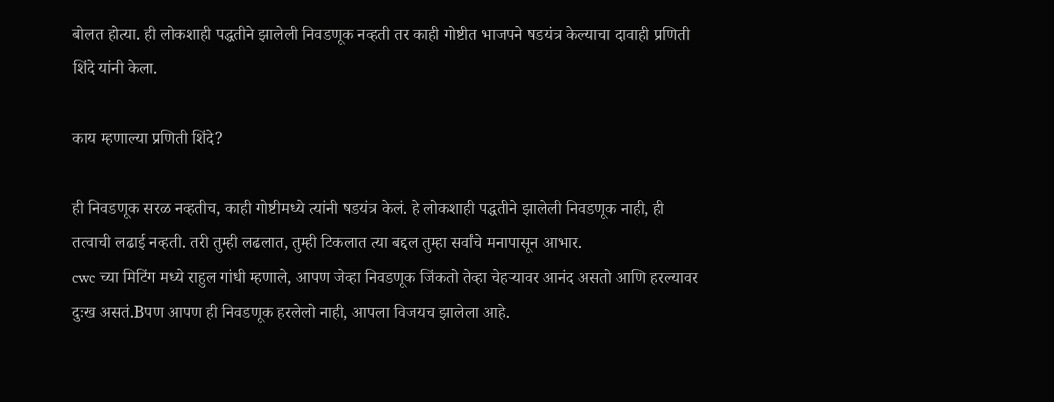बोलत होत्या. ही लोकशाही पद्धतीने झालेली निवडणूक नव्हती तर काही गोष्टीत भाजपने षडयंत्र केल्याचा दावाही प्रणिती शिंदे यांनी केला.

काय म्हणाल्या प्रणिती शिंदे?

ही निवडणूक सरळ नव्हतीच, काही गोष्टीमध्ये त्यांनी षडयंत्र केलं. हे लोकशाही पद्धतीने झालेली निवडणूक नाही, ही तत्वाची लढाई नव्हती. तरी तुम्ही लढलात, तुम्ही टिकलात त्या बद्दल तुम्हा सर्वांचे मनापासून आभार.
cwc च्या मिटिंग मध्ये राहुल गांधी म्हणाले, आपण जेव्हा निवडणूक जिंकतो तेव्हा चेहऱ्यावर आनंद असतो आणि हरल्यावर दुःख असतं.Bपण आपण ही निवडणूक हरलेलो नाही, आपला विजयच झालेला आहे.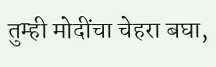तुम्ही मोदींचा चेहरा बघा,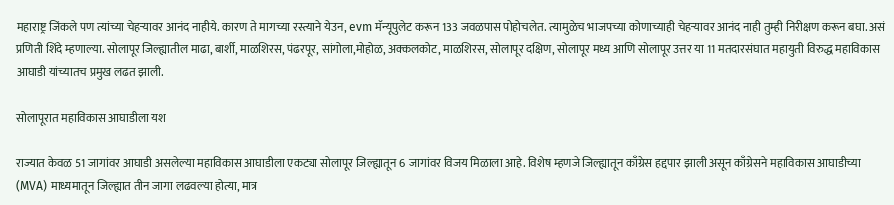महाराष्ट्र जिंकले पण त्यांच्या चेहऱ्यावर आनंद नाहीये. कारण ते मागच्या रस्त्याने येउन, evm मॅन्यूपुलेट करून 133 जवळपास पोहोचलेत. त्यामुळेच भाजपच्या कोणाच्याही चेहऱ्यावर आनंद नाही तुम्ही निरीक्षण करून बघा. असं प्रणिती शिंदे म्हणाल्या. सोलापूर जिल्ह्यातील माढा, बार्शी, माळशिरस, पंढरपूर, सांगोला,मोहोळ, अक्कलकोट, माळशिरस, सोलापूर दक्षिण, सोलापूर मध्य आणि सोलापूर उत्तर या 11 मतदारसंघात महायुती विरुद्ध महाविकास आघाडी यांच्यातच प्रमुख लढत झाली.

सोलापूरात महाविकास आघाडीला यश

राज्यात केवळ 51 जागांवर आघाडी असलेल्या महाविकास आघाडीला एकट्या सोलापूर जिल्ह्यातून 6 जागांवर विजय मिळाला आहे. विशेष म्हणजे जिल्ह्यातून काँग्रेस हद्दपार झाली असून काँग्रेसने महाविकास आघाडीच्या (MVA) माध्यमातून जिल्ह्यात तीन जागा लढवल्या होत्या, मात्र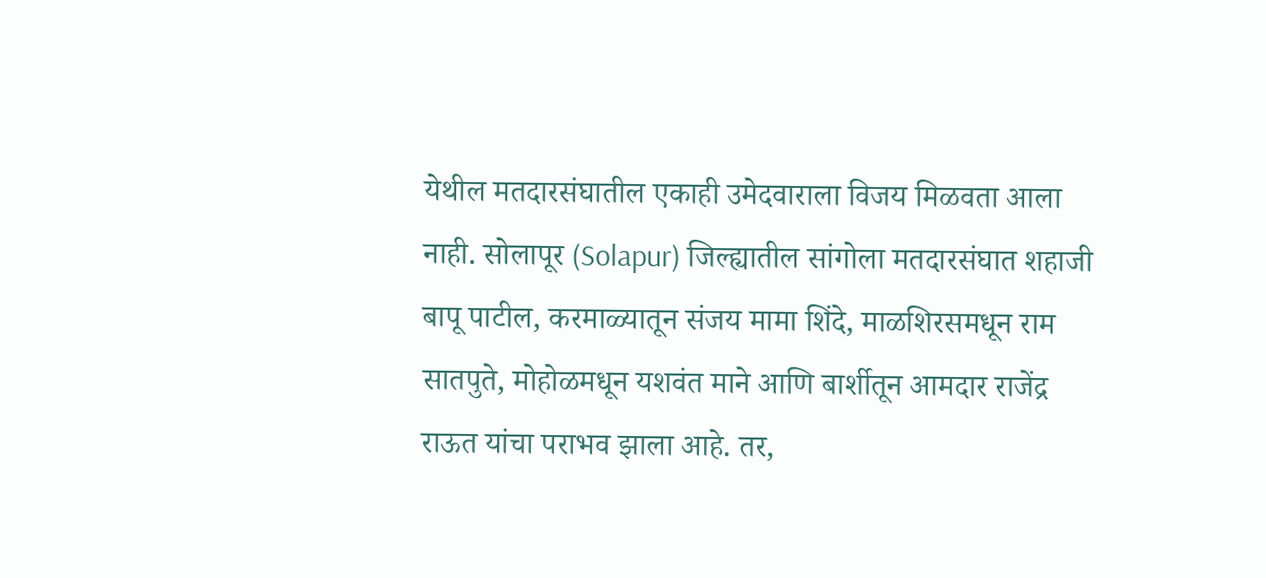येथील मतदारसंघातील एकाही उमेदवाराला विजय मिळवता आला नाही. सोलापूर (Solapur) जिल्ह्यातील सांगोला मतदारसंघात शहाजी बापू पाटील, करमाळ्यातून संजय मामा शिंदे, माळशिरसमधून राम सातपुते, मोहोळमधून यशवंत माने आणि बार्शीतून आमदार राजेंद्र राऊत यांचा पराभव झाला आहे. तर,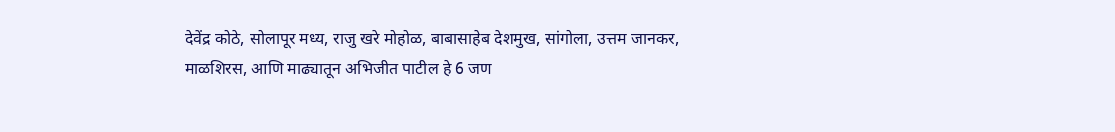देवेंद्र कोठे, सोलापूर मध्य, राजु खरे मोहोळ, बाबासाहेब देशमुख, सांगोला, उत्तम जानकर, माळशिरस, आणि माढ्यातून अभिजीत पाटील हे 6 जण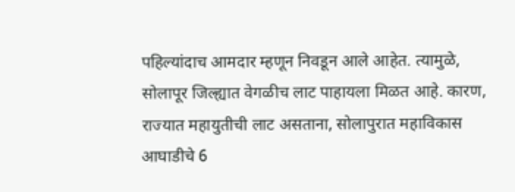पहिल्यांदाच आमदार म्हणून निवडून आले आहेत. त्यामुळे, सोलापूर जिल्ह्यात वेगळीच लाट पाहायला मिळत आहे. कारण, राज्यात महायुतीची लाट असताना, सोलापुरात महाविकास आघाडीचे 6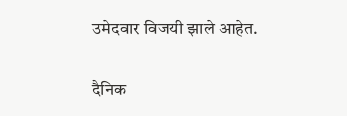उमेदवार विजयी झाले आहेत.

दैनिक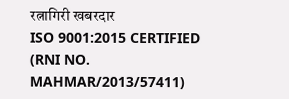रत्नागिरी खबरदार
ISO 9001:2015 CERTIFIED
(RNI NO. MAHMAR/2013/57411)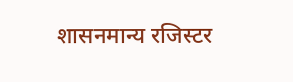शासनमान्य रजिस्टर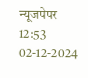न्यूजपेपर
12:53 02-12-2024